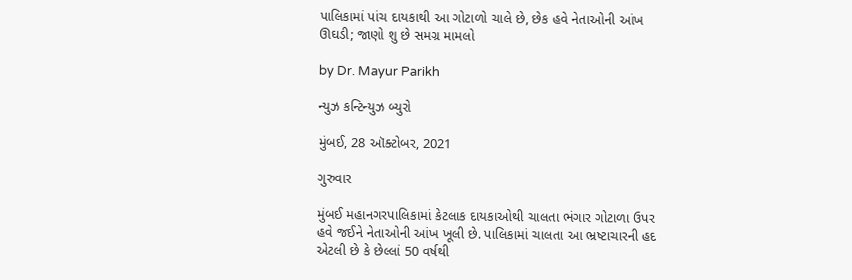પાલિકામાં પાંચ દાયકાથી આ ગોટાળો ચાલે છે, છેક હવે નેતાઓની આંખ ઊઘડી; જાણો શુ છે સમગ્ર મામલો

by Dr. Mayur Parikh

ન્યુઝ કન્ટિન્યુઝ બ્યુરો

મુંબઈ, 28 ઑક્ટોબર, 2021

ગુરુવાર

મુંબઈ મહાનગરપાલિકામાં કેટલાક દાયકાઓથી ચાલતા ભંગાર ગોટાળા ઉપર હવે જઈને નેતાઓની આંખ ખૂલી છે. પાલિકામાં ચાલતા આ ભ્રષ્ટાચારની હદ એટલી છે કે છેલ્લાં 50 વર્ષથી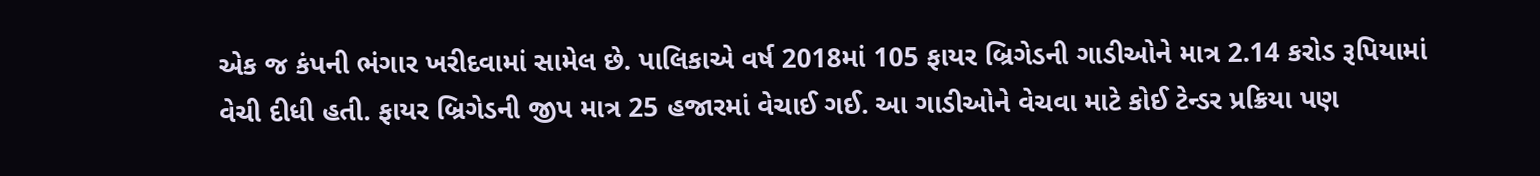એક જ કંપની ભંગાર ખરીદવામાં સામેલ છે. પાલિકાએ વર્ષ 2018માં 105 ફાયર બ્રિગેડની ગાડીઓને માત્ર 2.14 કરોડ રૂપિયામાં વેચી દીધી હતી. ફાયર બ્રિગેડની જીપ માત્ર 25 હજારમાં વેચાઈ ગઈ. આ ગાડીઓને વેચવા માટે કોઈ ટેન્ડર પ્રક્રિયા પણ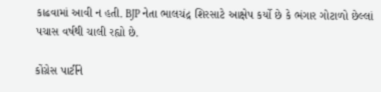કાઢવામાં આવી ન હતી. BJP નેતા ભાલચંદ્ર શિરસાટે આક્ષેપ કર્યો છે કે ભંગાર ગોટાળો છેલ્લાં પચાસ વર્ષથી ચાલી રહ્યો છે.

કોંગ્રેસ પાર્ટીને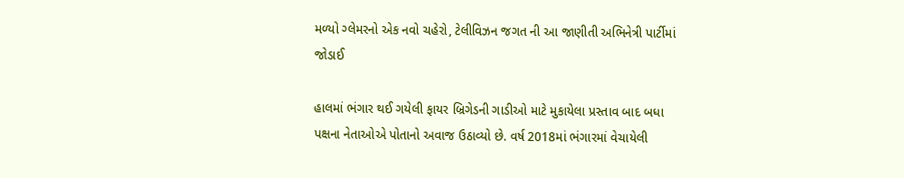મળ્યો ગ્લેમરનો એક નવો ચહેરો, ટેલીવિઝન જગત ની આ જાણીતી અભિનેત્રી પાર્ટીમાં જોડાઈ

હાલમાં ભંગાર થઈ ગયેલી ફાયર બ્રિગેડની ગાડીઓ માટે મુકાયેલા પ્રસ્તાવ બાદ બધા પક્ષના નેતાઓએ પોતાનો અવાજ ઉઠાવ્યો છે. વર્ષ 2018માં ભંગારમાં વેચાયેલી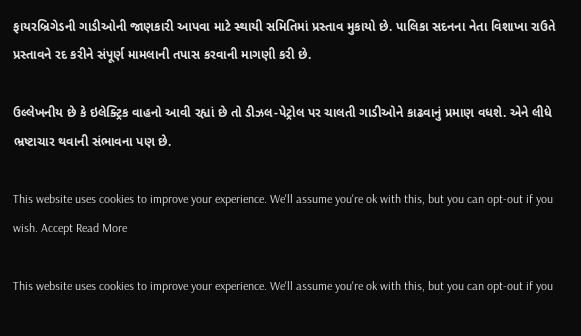ફાયરબ્રિગેડની ગાડીઓની જાણકારી આપવા માટે સ્થાયી સમિતિમાં પ્રસ્તાવ મુકાયો છે. પાલિકા સદનના નેતા વિશાખા રાઉતે પ્રસ્તાવને રદ કરીને સંપૂર્ણ મામલાની તપાસ કરવાની માગણી કરી છે.

ઉલ્લેખનીય છે કે ઇલેક્ટ્રિક વાહનો આવી રહ્યાં છે તો ડીઝલ-પેટ્રોલ પર ચાલતી ગાડીઓને કાઢવાનું પ્રમાણ વધશે. એને લીધે ભ્રષ્ટાચાર થવાની સંભાવના પણ છે.

This website uses cookies to improve your experience. We'll assume you're ok with this, but you can opt-out if you wish. Accept Read More

This website uses cookies to improve your experience. We'll assume you're ok with this, but you can opt-out if you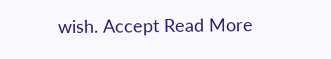wish. Accept Read More